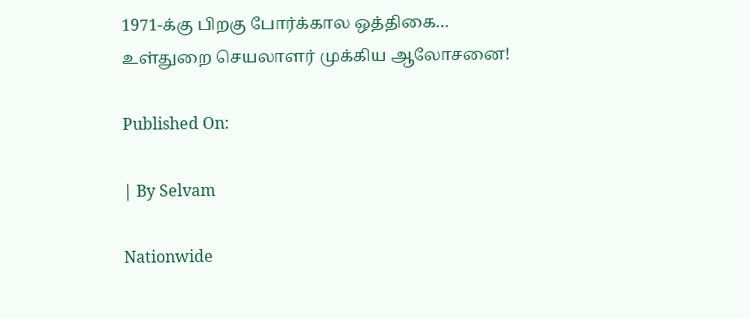1971-க்கு பிறகு போர்க்கால ஒத்திகை… உள்துறை செயலாளர் முக்கிய ஆலோசனை!

Published On:

| By Selvam

Nationwide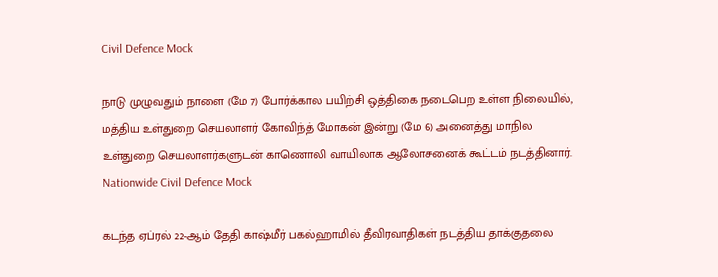Civil Defence Mock

நாடு முழுவதும் நாளை (மே 7) போர்க்கால பயிற்சி ஒத்திகை நடைபெற உள்ள நிலையில், மத்திய உள்துறை செயலாளர் கோவிந்த் மோகன் இன்று (மே 6) அனைத்து மாநில உள்துறை செயலாளர்களுடன் காணொலி வாயிலாக ஆலோசனைக் கூட்டம் நடத்தினார். Nationwide Civil Defence Mock

கடந்த ஏப்ரல் 22-ஆம் தேதி காஷ்மீர் பகல்ஹாமில் தீவிரவாதிகள் நடத்திய தாக்குதலை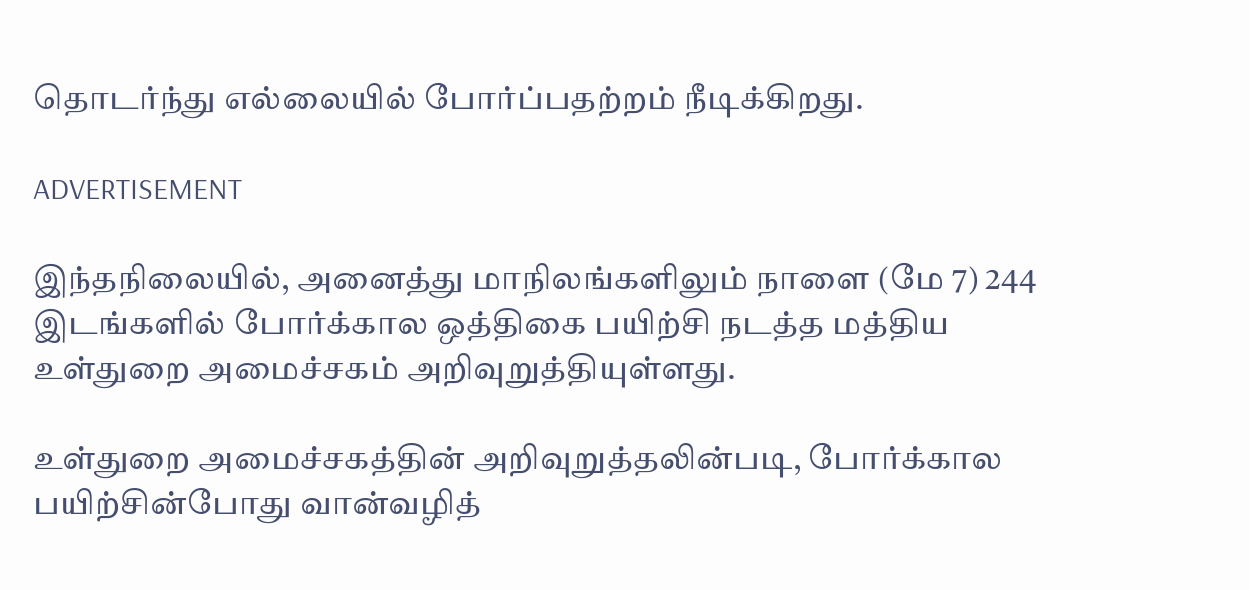தொடர்ந்து எல்லையில் போர்ப்பதற்றம் நீடிக்கிறது.

ADVERTISEMENT

இந்தநிலையில், அனைத்து மாநிலங்களிலும் நாளை (மே 7) 244 இடங்களில் போர்க்கால ஒத்திகை பயிற்சி நடத்த மத்திய உள்துறை அமைச்சகம் அறிவுறுத்தியுள்ளது.

உள்துறை அமைச்சகத்தின் அறிவுறுத்தலின்படி, போர்க்கால பயிற்சின்போது வான்வழித்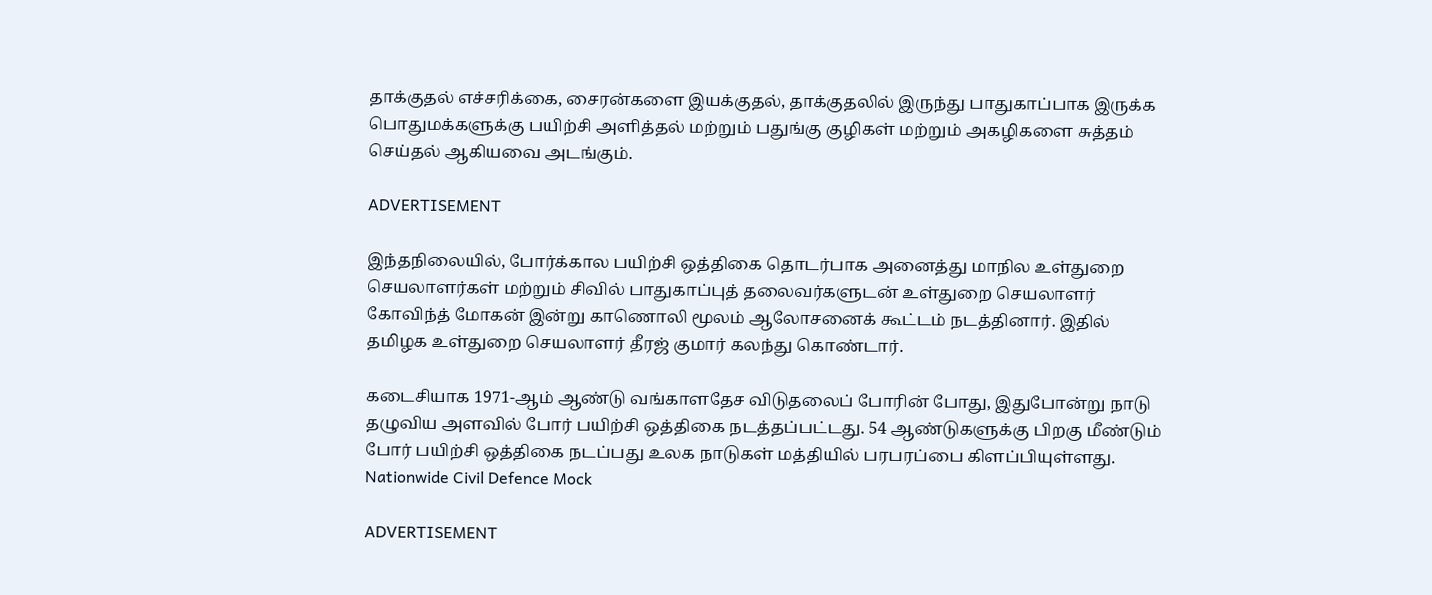தாக்குதல் எச்சரிக்கை, சைரன்களை இயக்குதல், தாக்குதலில் இருந்து பாதுகாப்பாக இருக்க பொதுமக்களுக்கு பயிற்சி அளித்தல் மற்றும் பதுங்கு குழிகள் மற்றும் அகழிகளை சுத்தம் செய்தல் ஆகியவை அடங்கும்.

ADVERTISEMENT

இந்தநிலையில், போர்க்கால பயிற்சி ஒத்திகை தொடர்பாக அனைத்து மாநில உள்துறை செயலாளர்கள் மற்றும் சிவில் பாதுகாப்புத் தலைவர்களுடன் உள்துறை செயலாளர் கோவிந்த் மோகன் இன்று காணொலி மூலம் ஆலோசனைக் கூட்டம் நடத்தினார். இதில் தமிழக உள்துறை செயலாளர் தீரஜ் குமார் கலந்து கொண்டார்.

கடைசியாக 1971-ஆம் ஆண்டு வங்காளதேச விடுதலைப் போரின் போது, இதுபோன்று நாடு தழுவிய அளவில் போர் பயிற்சி ஒத்திகை நடத்தப்பட்டது. 54 ஆண்டுகளுக்கு பிறகு மீண்டும் போர் பயிற்சி ஒத்திகை நடப்பது உலக நாடுகள் மத்தியில் பரபரப்பை கிளப்பியுள்ளது. Nationwide Civil Defence Mock

ADVERTISEMENT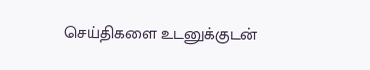செய்திகளை உடனுக்குடன்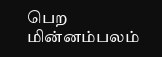பெற மின்னம்பலம்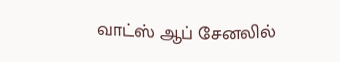வாட்ஸ் ஆப் சேனலில்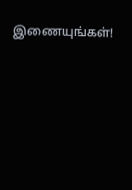இணையுங்கள்!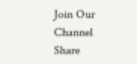Join Our Channel
Share